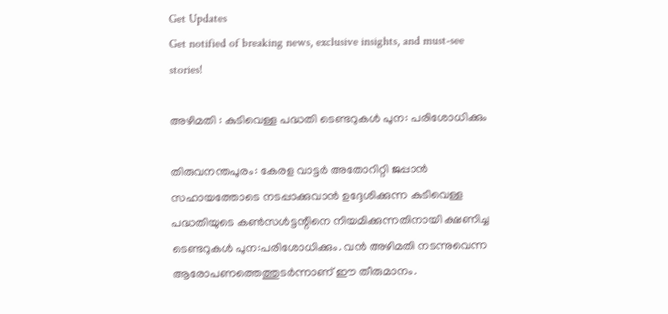Get Updates
Get notified of breaking news, exclusive insights, and must-see stories!

അഴിമതി : കുടിവെള്ള പദ്ധതി ടെണ്ടറുകള്‍ പുന: പരിശോധിക്കും

തിരുവനന്തപുരം: കേരള വാട്ടര്‍ അതോറിറ്റി ജപ്പാന്‍ സഹായത്തോടെ നടപ്പാക്കുവാന്‍ ഉദ്ദേശിക്കുന്ന കുടിവെള്ള പദ്ധതിയുടെ കണ്‍സള്‍ട്ടന്റിനെ നിയമിക്കുന്നതിനായി ക്ഷണിച്ച ടെണ്ടറുകള്‍ പുന:പരിശോധിക്കും. വന്‍ അഴിമതി നടന്നുവെന്ന ആരോപണത്തെത്തുടര്‍ന്നാണ് ഈ തീരുമാനം.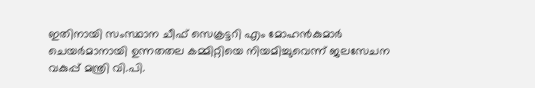ഇതിനായി സംസ്ഥാന ചീഫ് സെക്രട്ടറി എം മോഹന്‍കുമാര്‍ ചെയര്‍മാനായി ഉന്നതതല കമ്മിറ്റിയെ നിയമിച്ചുവെന്ന് ജലസേചന വകുപ്പ് മന്ത്രി വി.പി.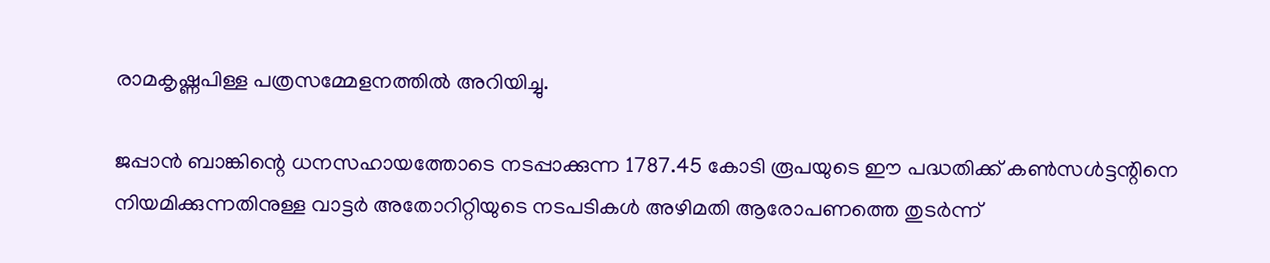രാമകൃഷ്ണപിള്ള പത്രസമ്മേളനത്തില്‍ അറിയിച്ചു.

ജപ്പാന്‍ ബാങ്കിന്റെ ധനസഹായത്തോടെ നടപ്പാക്കുന്ന 1787.45 കോടി രൂപയുടെ ഈ പദ്ധതിക്ക് കണ്‍സള്‍ട്ടന്റിനെ നിയമിക്കുന്നതിനുള്ള വാട്ടര്‍ അതോറിറ്റിയുടെ നടപടികള്‍ അഴിമതി ആരോപണത്തെ തുടര്‍ന്ന്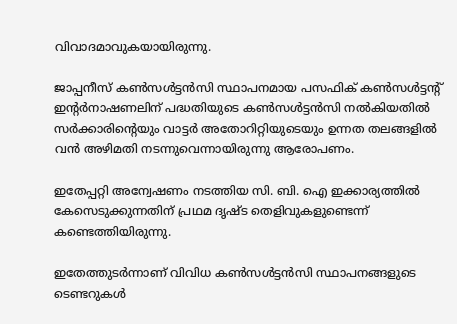വിവാദമാവുകയായിരുന്നു.

ജാപ്പനീസ് കണ്‍സള്‍ട്ടന്‍സി സ്ഥാപനമായ പസഫിക് കണ്‍സള്‍ട്ടന്റ് ഇന്റര്‍നാഷണലിന് പദ്ധതിയുടെ കണ്‍സള്‍ട്ടന്‍സി നല്‍കിയതില്‍ സര്‍ക്കാരിന്റെയും വാട്ടര്‍ അതോറിറ്റിയുടെയും ഉന്നത തലങ്ങളില്‍ വന്‍ അഴിമതി നടന്നുവെന്നായിരുന്നു ആരോപണം.

ഇതേപ്പറ്റി അന്വേഷണം നടത്തിയ സി. ബി. ഐ ഇക്കാര്യത്തില്‍ കേസെടുക്കുന്നതിന് പ്രഥമ ദൃഷ്ട തെളിവുകളുണ്ടെന്ന് കണ്ടെത്തിയിരുന്നു.

ഇതേത്തുടര്‍ന്നാണ് വിവിധ കണ്‍സള്‍ട്ടന്‍സി സ്ഥാപനങ്ങളുടെ ടെണ്ടറുകള്‍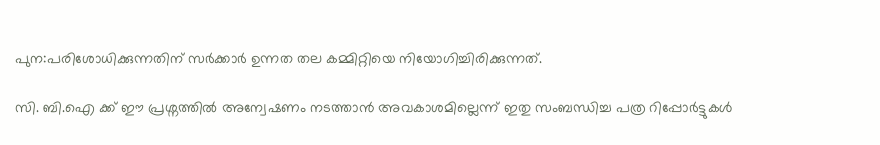പുന:പരിശോധിക്കുന്നതിന് സര്‍ക്കാര്‍ ഉന്നത തല കമ്മിറ്റിയെ നിയോഗിച്ചിരിക്കുന്നത്.

സി. ബി.ഐ ക്ക് ഈ പ്രശ്നത്തില്‍ അന്വേഷണം നടത്താന്‍ അവകാശമില്ലെന്ന് ഇതു സംബന്ധിച്ച പത്ര റിപ്പോര്‍ട്ടുകള്‍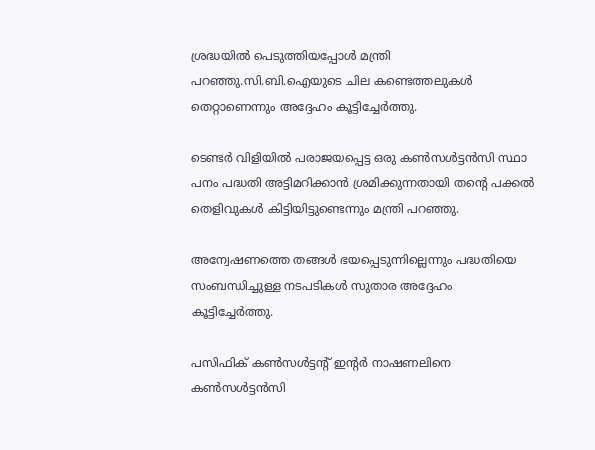ശ്രദ്ധയില്‍ പെടുത്തിയപ്പോള്‍ മന്ത്രി പറഞ്ഞു.സി.ബി.ഐയുടെ ചില കണ്ടെത്തലുകള്‍ തെറ്റാണെന്നും അദ്ദേഹം കൂട്ടിച്ചേര്‍ത്തു.

ടെണ്ടര്‍ വിളിയില്‍ പരാജയപ്പെട്ട ഒരു കണ്‍സള്‍ട്ടന്‍സി സ്ഥാ പനം പദ്ധതി അട്ടിമറിക്കാന്‍ ശ്രമിക്കുന്നതായി തന്റെ പക്കല്‍ തെളിവുകള്‍ കിട്ടിയിട്ടുണ്ടെന്നും മന്ത്രി പറഞ്ഞു.

അന്വേഷണത്തെ തങ്ങള്‍ ഭയപ്പെടുന്നില്ലെന്നും പദ്ധതിയെ സംബന്ധിച്ചുള്ള നടപടികള്‍ സുതാര അദ്ദേഹം കൂട്ടിച്ചേര്‍ത്തു.

പസിഫിക് കണ്‍സള്‍ട്ടന്റ് ഇന്റര്‍ നാഷണലിനെ കണ്‍സള്‍ട്ടന്‍സി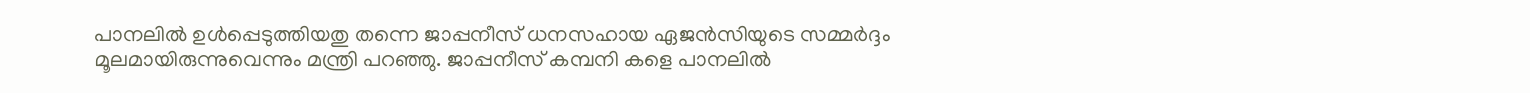പാനലില്‍ ഉള്‍പ്പെടുത്തിയതു തന്നെ ജാപ്പനീസ് ധനസഹായ ഏജന്‍സിയുടെ സമ്മര്‍ദ്ദം മൂലമായിരുന്നുവെന്നും മന്ത്രി പറഞ്ഞു. ജാപ്പനീസ് കമ്പനി കളെ പാനലില്‍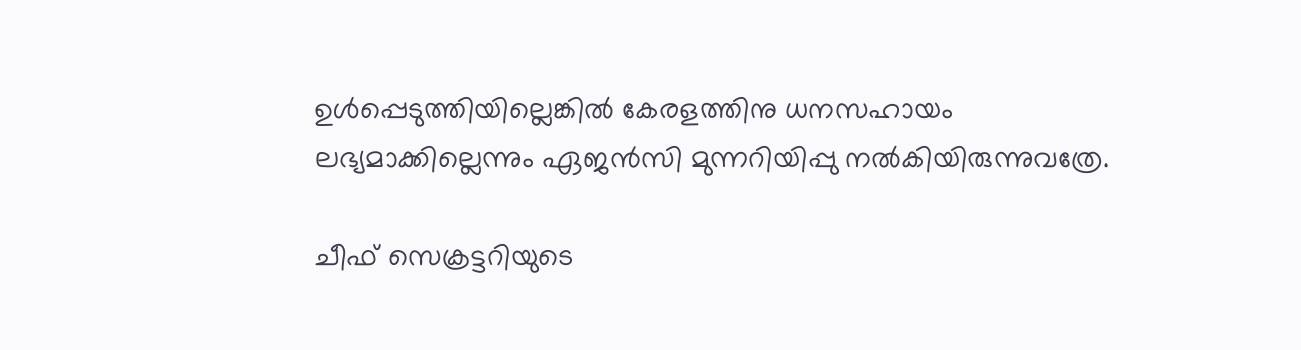ഉള്‍പ്പെടുത്തിയില്ലെങ്കില്‍ കേരളത്തിനു ധനസഹായം ലഭ്യമാക്കില്ലെന്നും ഏജന്‍സി മുന്നറിയിപ്പു നല്‍കിയിരുന്നുവത്രേ.

ചീഫ് സെക്രട്ടറിയുടെ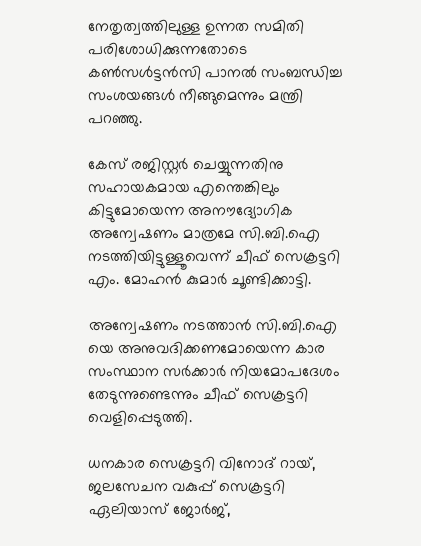നേതൃത്വത്തിലുള്ള ഉന്നത സമിതി പരിശോധിക്കുന്നതോടെ കണ്‍സള്‍ട്ടന്‍സി പാനല്‍ സംബന്ധിച്ച സംശയങ്ങള്‍ നീങ്ങുമെന്നും മന്ത്രി പറഞ്ഞു.

കേസ് രജിസ്റ്റര്‍ ചെയ്യുന്നതിനു സഹായകമായ എന്തെങ്കിലും കിട്ടുമോയെന്ന അനൗദ്യോഗിക അന്വേഷണം മാത്രമേ സി.ബി.ഐ നടത്തിയിട്ടുള്ളൂവെന്ന് ചീഫ് സെക്രട്ടറി എം. മോഹന്‍ കുമാര്‍ ചൂണ്ടിക്കാട്ടി.

അന്വേഷണം നടത്താന്‍ സി.ബി.ഐ യെ അനുവദിക്കണമോയെന്ന കാര സംസ്ഥാന സര്‍ക്കാര്‍ നിയമോപദേശം തേടുന്നുണ്ടെന്നും ചീഫ് സെക്രട്ടറി വെളിപ്പെടുത്തി.

ധനകാര സെക്രട്ടറി വിനോദ് റായ്, ജലസേചന വകുപ്പ് സെക്രട്ടറി ഏലിയാസ് ജോര്‍ജ്,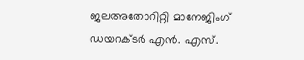ജലഅതോറിറ്റി മാനേജിംഗ് ഡയറക്ടര്‍ എന്‍. എസ്.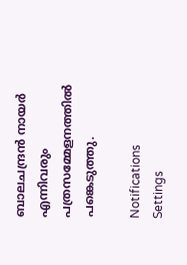ബാലചന്ദ്രന്‍ നായര്‍ എന്നിവരും പത്രസമ്മേളനത്തില്‍ പങ്കെടുത്തു.

Notifications
Settings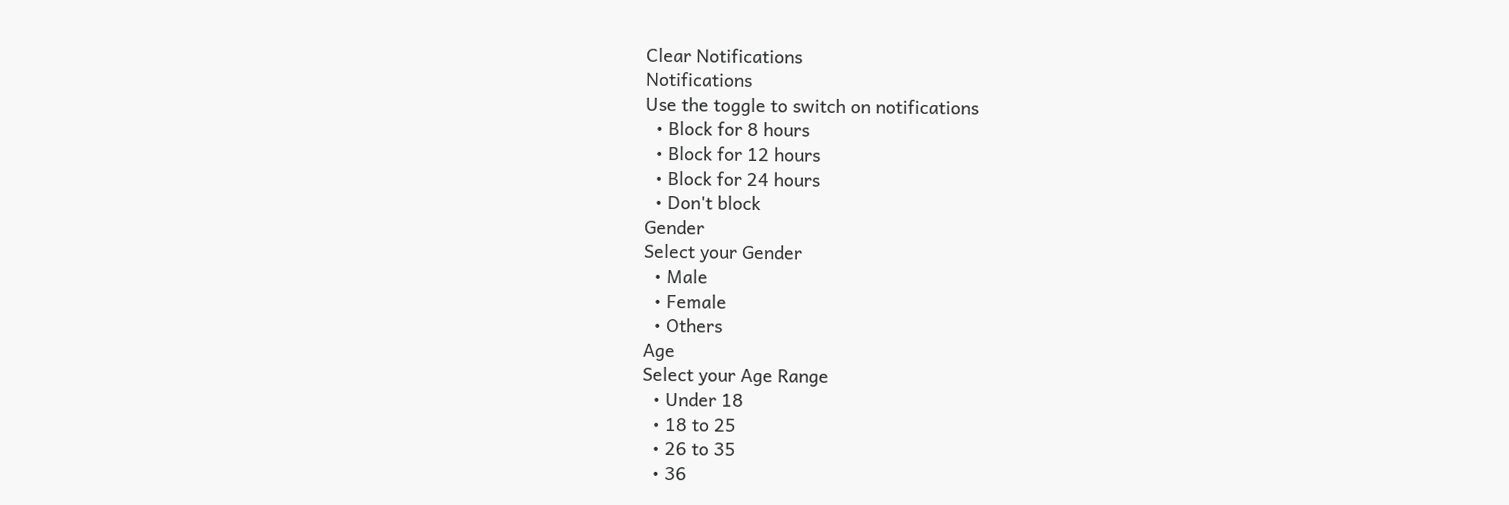Clear Notifications
Notifications
Use the toggle to switch on notifications
  • Block for 8 hours
  • Block for 12 hours
  • Block for 24 hours
  • Don't block
Gender
Select your Gender
  • Male
  • Female
  • Others
Age
Select your Age Range
  • Under 18
  • 18 to 25
  • 26 to 35
  • 36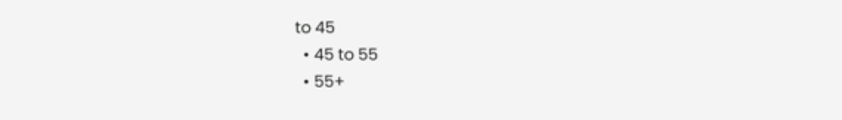to 45
  • 45 to 55
  • 55+